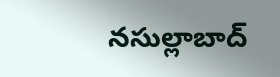నసుల్లాబాద్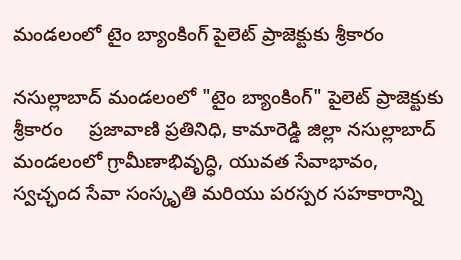మండలంలో టైం బ్యాంకింగ్ పైలెట్ ప్రాజెక్టుకు శ్రీకారం

నసుల్లాబాద్ మండలంలో "టైం బ్యాంకింగ్" పైలెట్ ప్రాజెక్టుకు శ్రీకారం     ప్రజావాణి ప్రతినిధి, కామారెడ్డి జిల్లా నసుల్లాబాద్ మండలంలో గ్రామీణాభివృద్ధి, యువత సేవాభావం, స్వచ్ఛంద సేవా సంస్కృతి మరియు పరస్పర సహకారాన్ని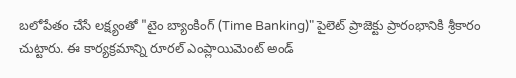బలోపేతం చేసే లక్ష్యంతో "టైం బ్యాంకింగ్ (Time Banking)" పైలెట్ ప్రాజెక్టు ప్రారంభానికి శ్రీకారం చుట్టారు. ఈ కార్యక్రమాన్ని రూరల్ ఎంప్లాయిమెంట్ అండ్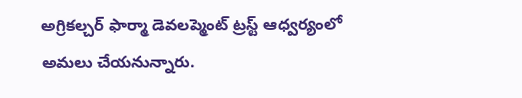అగ్రికల్చర్ ఫార్మా డెవలప్మెంట్ ట్రస్ట్ ఆధ్వర్యంలో అమలు చేయనున్నారు.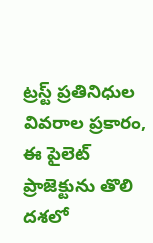ట్రస్ట్ ప్రతినిధుల వివరాల ప్రకారం, ఈ పైలెట్ ప్రాజెక్టును తొలి దశలో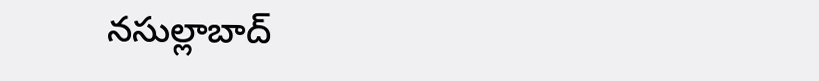నసుల్లాబాద్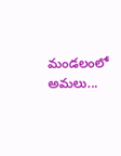మండలంలో అమలు...